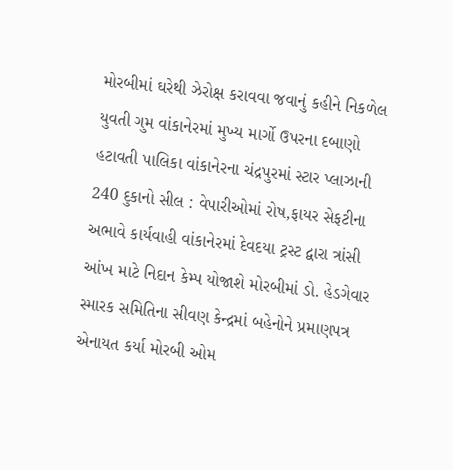મોરબીમાં ઘરેથી ઝેરોક્ષ કરાવવા જવાનું કહીને નિકળેલ યુવતી ગુમ વાંકાનેરમાં મુખ્ય માર્ગો ઉપરના દબાણો હટાવતી પાલિકા વાંકાનેરના ચંદ્રપુરમાં સ્ટાર પ્લાઝાની 240 દુકાનો સીલ : વેપારીઓમાં રોષ,ફાયર સેફટીના અભાવે કાર્યવાહી વાંકાનેરમાં દેવદયા ટ્રસ્ટ દ્વારા ત્રાંસી આંખ માટે નિદાન કેમ્પ યોજાશે મોરબીમાં ડો. હેડગેવાર સ્મારક સમિતિના સીવણ કેન્દ્રમાં બહેનોને પ્રમાણપત્ર એનાયત કર્યા મોરબી ઓમ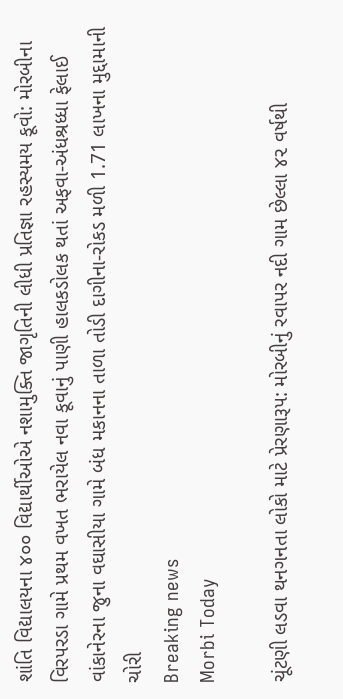શાંતિ વિદ્યાલયના ૪૦૦ વિદ્યાર્થીઓએ નશામુક્તિ જાગૃતિની લીધી પ્રતિજ્ઞા રહસ્યમય કૂવો: મોરબીના વિરપરડા ગામે પ્રથમ વખત ભરાયેલ નવા કૂવાનું પાણી હાલકડોલક થતાં અફવા-અંધશ્રધ્ધા ફેલાઈ વાંકાનેરના જુના વઘાસીયા ગામે બંધ મકાનના તાળા તોડી દાગીના-રોકડ મળી 1.71 લાખના મુદ્દામાની ચોરી
Breaking news
Morbi Today

ચૂંટણી લડવા થનગનતા લોકો માટે પ્રેરણારૂપ: મોરબીનું રવાપર નદી ગામ છેલ્લા ૪૨ વર્ષથી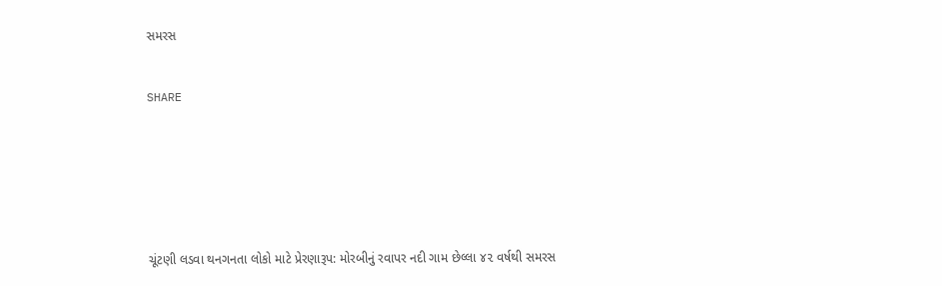સમરસ


SHARE







ચૂંટણી લડવા થનગનતા લોકો માટે પ્રેરણારૂપ: મોરબીનું રવાપર નદી ગામ છેલ્લા ૪૨ વર્ષથી સમરસ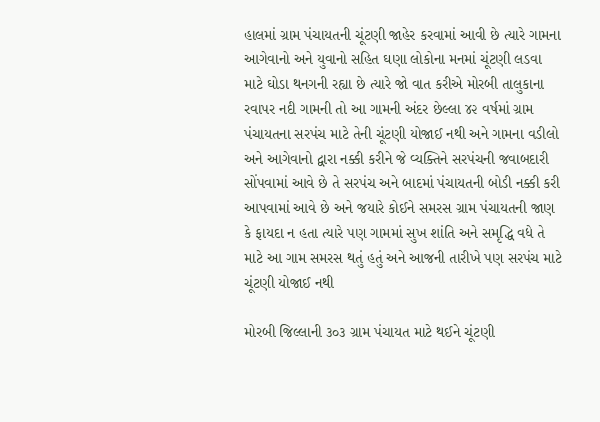હાલમાં ગ્રામ પંચાયતની ચૂંટણી જાહેર કરવામાં આવી છે ત્યારે ગામના આગેવાનો અને યુવાનો સહિત ઘણા લોકોના મનમાં ચૂંટણી લડવા માટે ઘોડા થનગની રહ્યા છે ત્યારે જો વાત કરીએ મોરબી તાલુકાના રવાપર નદી ગામની તો આ ગામની અંદર છેલ્લા ૪૨ વર્ષમાં ગ્રામ પંચાયતના સરપંચ માટે તેની ચૂંટણી યોજાઈ નથી અને ગામના વડીલો અને આગેવાનો દ્વારા નક્કી કરીને જે વ્યક્તિને સરપંચની જવાબદારી સોંપવામાં આવે છે તે સરપંચ અને બાદમાં પંચાયતની બોડી નક્કી કરી આપવામાં આવે છે અને જયારે કોઈને સમરસ ગ્રામ પંચાયતની જાણ કે ફાયદા ન હતા ત્યારે પણ ગામમાં સુખ શાંતિ અને સમૃદ્ધિ વધે તે માટે આ ગામ સમરસ થતું હતું અને આજની તારીખે પણ સરપંચ માટે ચૂંટણી યોજાઈ નથી

મોરબી જિલ્લાની ૩૦૩ ગ્રામ પંચાયત માટે થઈને ચૂંટણી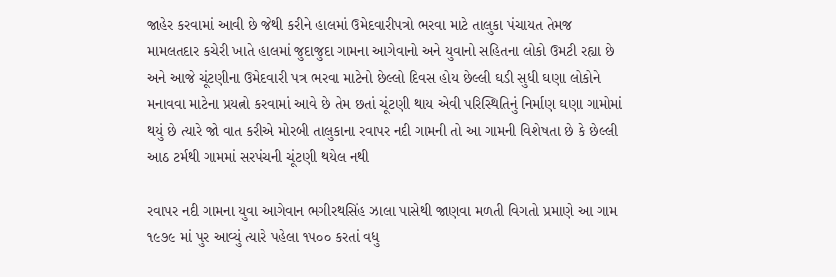જાહેર કરવામાં આવી છે જેથી કરીને હાલમાં ઉમેદવારીપત્રો ભરવા માટે તાલુકા પંચાયત તેમજ મામલતદાર કચેરી ખાતે હાલમાં જુદાજુદા ગામના આગેવાનો અને યુવાનો સહિતના લોકો ઉમટી રહ્યા છે અને આજે ચૂંટણીના ઉમેદવારી પત્ર ભરવા માટેનો છેલ્લો દિવસ હોય છેલ્લી ઘડી સુધી ઘણા લોકોને મનાવવા માટેના પ્રયત્નો કરવામાં આવે છે તેમ છતાં ચૂંટણી થાય એવી પરિસ્થિતિનું નિર્માણ ઘણા ગામોમાં થયું છે ત્યારે જો વાત કરીએ મોરબી તાલુકાના રવાપર નદી ગામની તો આ ગામની વિશેષતા છે કે છેલ્લી આઠ ટર્મથી ગામમાં સરપંચની ચૂંટણી થયેલ નથી

રવાપર નદી ગામના યુવા આગેવાન ભગીરથસિંહ ઝાલા પાસેથી જાણવા મળતી વિગતો પ્રમાણે આ ગામ ૧૯૭૯ માં પુર આવ્યું ત્યારે પહેલા ૧૫૦૦ કરતાં વધુ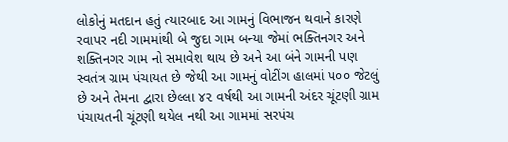લોકોનું મતદાન હતું ત્યારબાદ આ ગામનું વિભાજન થવાને કારણે રવાપર નદી ગામમાંથી બે જુદા ગામ બન્યા જેમાં ભક્તિનગર અને શક્તિનગર ગામ નો સમાવેશ થાય છે અને આ બંને ગામની પણ સ્વતંત્ર ગ્રામ પંચાયત છે જેથી આ ગામનું વોટીંગ હાલમાં ૫૦૦ જેટલું છે અને તેમના દ્વારા છેલ્લા ૪૨ વર્ષથી આ ગામની અંદર ચૂંટણી ગ્રામ પંચાયતની ચૂંટણી થયેલ નથી આ ગામમાં સરપંચ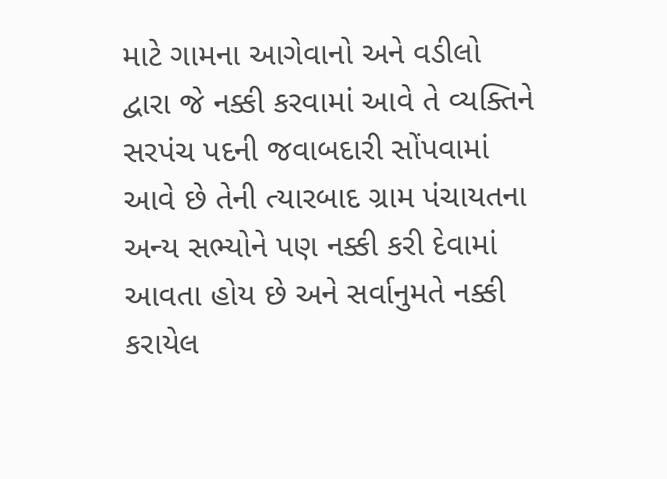માટે ગામના આગેવાનો અને વડીલો દ્વારા જે નક્કી કરવામાં આવે તે વ્યક્તિને સરપંચ પદની જવાબદારી સોંપવામાં આવે છે તેની ત્યારબાદ ગ્રામ પંચાયતના અન્ય સભ્યોને પણ નક્કી કરી દેવામાં આવતા હોય છે અને સર્વાનુમતે નક્કી કરાયેલ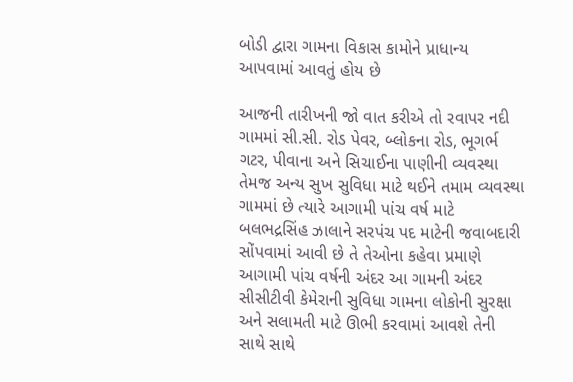બોડી દ્વારા ગામના વિકાસ કામોને પ્રાધાન્ય આપવામાં આવતું હોય છે

આજની તારીખની જો વાત કરીએ તો રવાપર નદી ગામમાં સી.સી. રોડ પેવર, બ્લોકના રોડ, ભૂગર્ભ ગટર, પીવાના અને સિચાઈના પાણીની વ્યવસ્થા તેમજ અન્ય સુખ સુવિધા માટે થઈને તમામ વ્યવસ્થા ગામમાં છે ત્યારે આગામી પાંચ વર્ષ માટે બલભદ્રસિંહ ઝાલાને સરપંચ પદ માટેની જવાબદારી સોંપવામાં આવી છે તે તેઓના કહેવા પ્રમાણે આગામી પાંચ વર્ષની અંદર આ ગામની અંદર સીસીટીવી કેમેરાની સુવિધા ગામના લોકોની સુરક્ષા અને સલામતી માટે ઊભી કરવામાં આવશે તેની સાથે સાથે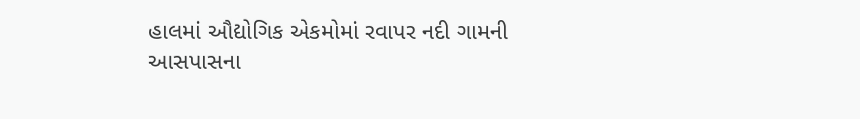હાલમાં ઔદ્યોગિક એકમોમાં રવાપર નદી ગામની આસપાસના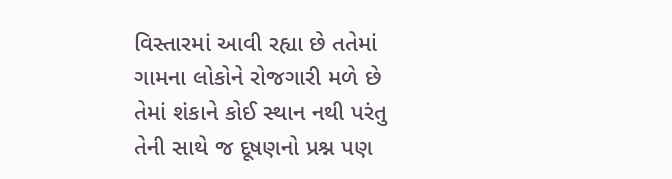વિસ્તારમાં આવી રહ્યા છે તતેમાં ગામના લોકોને રોજગારી મળે છે તેમાં શંકાને કોઈ સ્થાન નથી પરંતુ તેની સાથે જ દૂષણનો પ્રશ્ન પણ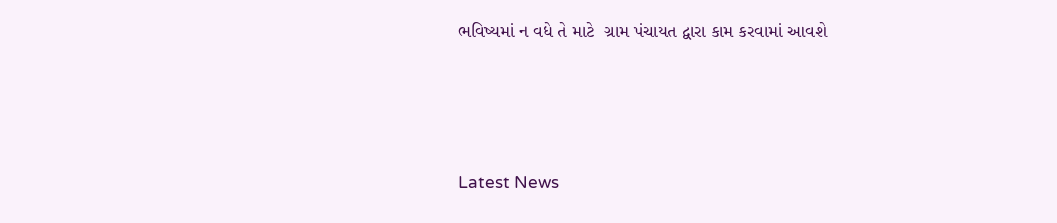ભવિષ્યમાં ન વધે તે માટે  ગ્રામ પંચાયત દ્વારા કામ કરવામાં આવશે






Latest News